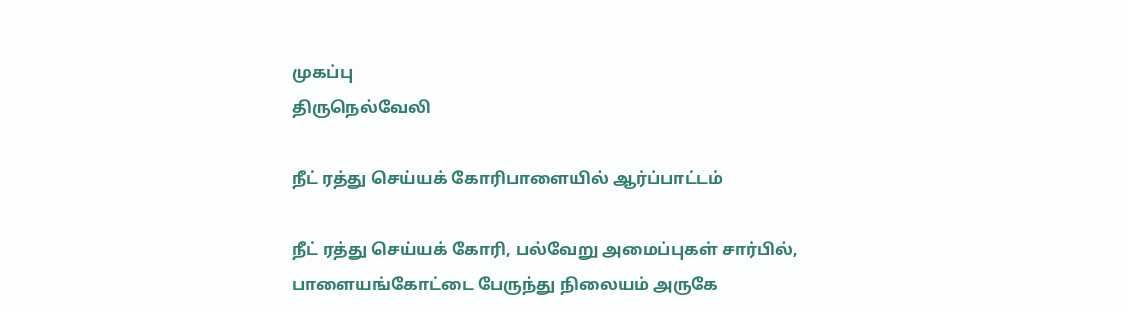முகப்பு
திருநெல்வேலி

நீட் ரத்து செய்யக் கோரிபாளையில் ஆர்ப்பாட்டம்

நீட் ரத்து செய்யக் கோரி, பல்வேறு அமைப்புகள் சார்பில், பாளையங்கோட்டை பேருந்து நிலையம் அருகே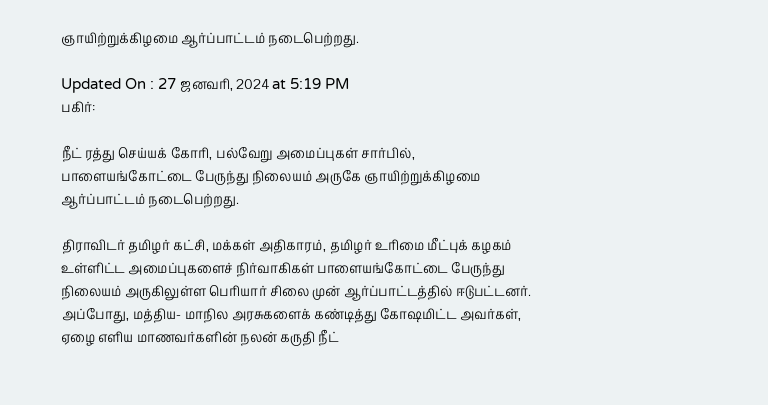ஞாயிற்றுக்கிழமை ஆர்ப்பாட்டம் நடைபெற்றது.

Updated On : 27 ஜனவரி, 2024 at 5:19 PM
பகிர்:

நீட் ரத்து செய்யக் கோரி, பல்வேறு அமைப்புகள் சார்பில், பாளையங்கோட்டை பேருந்து நிலையம் அருகே ஞாயிற்றுக்கிழமை ஆர்ப்பாட்டம் நடைபெற்றது.

திராவிடர் தமிழர் கட்சி, மக்கள் அதிகாரம், தமிழர் உரிமை மீட்புக் கழகம் உள்ளிட்ட அமைப்புகளைச் நிர்வாகிகள் பாளையங்கோட்டை பேருந்து நிலையம் அருகிலுள்ள பெரியார் சிலை முன் ஆர்ப்பாட்டத்தில் ஈடுபட்டனர். அப்போது, மத்திய- மாநில அரசுகளைக் கண்டித்து கோஷமிட்ட அவர்கள், ஏழை எளிய மாணவர்களின் நலன் கருதி நீட்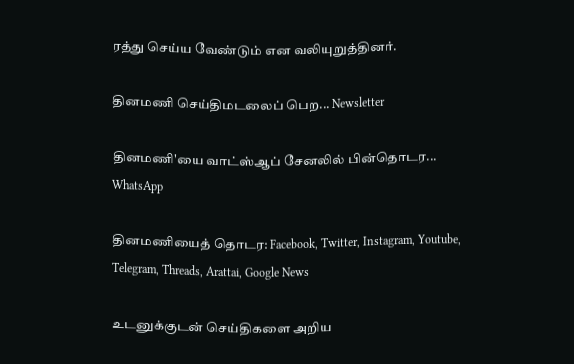ரத்து செய்ய வேண்டும் என வலியுறுத்தினர்.

தினமணி செய்திமடலைப் பெற... Newsletter

தினமணி'யை வாட்ஸ்ஆப் சேனலில் பின்தொடர... WhatsApp

தினமணியைத் தொடர: Facebook, Twitter, Instagram, Youtube, Telegram, Threads, Arattai, Google News

உடனுக்குடன் செய்திகளை அறிய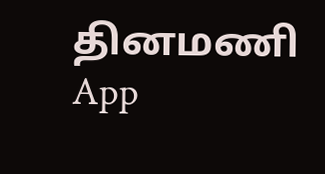தினமணி App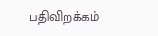பதிவிறக்கம்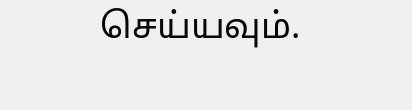செய்யவும்.